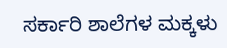ಸರ್ಕಾರಿ ಶಾಲೆಗಳ ಮಕ್ಕಳು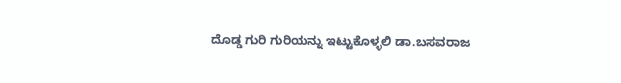ದೊಡ್ಡ ಗುರಿ ಗುರಿಯನ್ನು ಇಟ್ಟುಕೊಳ್ಳಲಿ ಡಾ.ಬಸವರಾಜ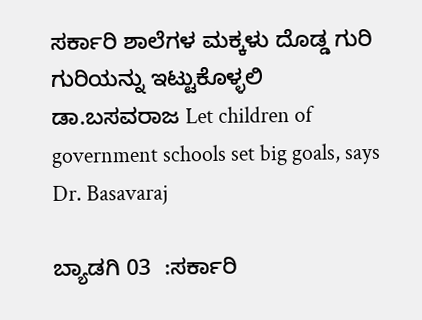ಸರ್ಕಾರಿ ಶಾಲೆಗಳ ಮಕ್ಕಳು ದೊಡ್ಡ ಗುರಿ ಗುರಿಯನ್ನು ಇಟ್ಟುಕೊಳ್ಳಲಿ ಡಾ.ಬಸವರಾಜ Let children of government schools set big goals, says Dr. Basavaraj

ಬ್ಯಾಡಗಿ 03  :ಸರ್ಕಾರಿ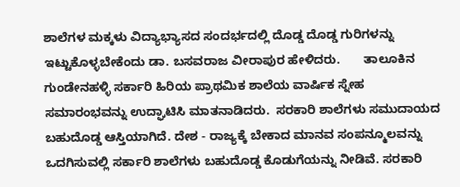ಶಾಲೆಗಳ ಮಕ್ಕಳು ವಿದ್ಯಾಭ್ಯಾಸದ ಸಂದರ್ಭದಲ್ಲಿ ದೊಡ್ಡ ದೊಡ್ಡ ಗುರಿಗಳನ್ನು ಇಟ್ಟುಕೊಳ್ಳಬೇಕೆಂದು ಡಾ. ಬಸವರಾಜ ವೀರಾಪುರ ಹೇಳಿದರು.       ತಾಲೂಕಿನ ಗುಂಡೇನಹಳ್ಳಿ ಸರ್ಕಾರಿ ಹಿರಿಯ ಪ್ರಾಥಮಿಕ ಶಾಲೆಯ ವಾರ್ಷಿಕ ಸ್ನೇಹ ಸಮಾರಂಭವನ್ನು ಉದ್ಘಾಟಿಸಿ ಮಾತನಾಡಿದರು.  ಸರಕಾರಿ ಶಾಲೆಗಳು ಸಮುದಾಯದ ಬಹುದೊಡ್ಡ ಆಸ್ತಿಯಾಗಿದೆ. ದೇಶ - ರಾಜ್ಯಕ್ಕೆ ಬೇಕಾದ ಮಾನವ ಸಂಪನ್ಮೂಲವನ್ನು ಒದಗಿಸುವಲ್ಲಿ ಸರ್ಕಾರಿ ಶಾಲೆಗಳು ಬಹುದೊಡ್ಡ ಕೊಡುಗೆಯನ್ನು ನೀಡಿವೆ. ಸರಕಾರಿ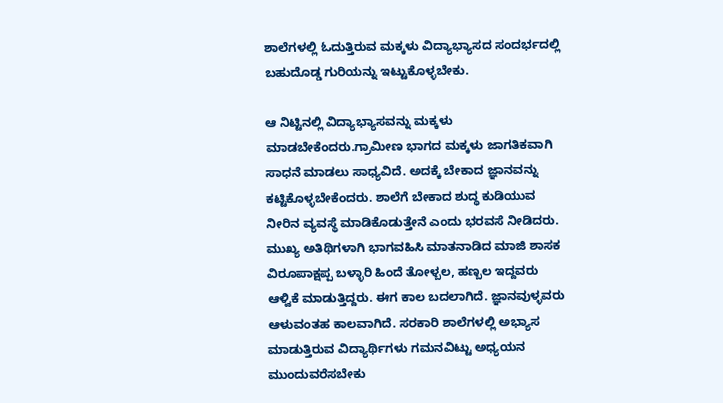ಶಾಲೆಗಳಲ್ಲಿ ಓದುತ್ತಿರುವ ಮಕ್ಕಳು ವಿದ್ಯಾಭ್ಯಾಸದ ಸಂದರ್ಭದಲ್ಲಿ ಬಹುದೊಡ್ಡ ಗುರಿಯನ್ನು ಇಟ್ಟುಕೊಳ್ಳಬೇಕು.

ಆ ನಿಟ್ಟಿನಲ್ಲಿ ವಿದ್ಯಾಭ್ಯಾಸವನ್ನು ಮಕ್ಕಳು ಮಾಡಬೇಕೆಂದರು.ಗ್ರಾಮೀಣ ಭಾಗದ ಮಕ್ಕಳು ಜಾಗತಿಕವಾಗಿ ಸಾಧನೆ ಮಾಡಲು ಸಾಧ್ಯವಿದೆ. ಅದಕ್ಕೆ ಬೇಕಾದ ಜ್ಞಾನವನ್ನು ಕಟ್ಟಿಕೊಳ್ಳಬೇಕೆಂದರು. ಶಾಲೆಗೆ ಬೇಕಾದ ಶುದ್ಧ ಕುಡಿಯುವ ನೀರಿನ ವ್ಯವಸ್ಥೆ ಮಾಡಿಕೊಡುತ್ತೇನೆ ಎಂದು ಭರವಸೆ ನೀಡಿದರು.      ಮುಖ್ಯ ಅತಿಥಿಗಳಾಗಿ ಭಾಗವಹಿಸಿ ಮಾತನಾಡಿದ ಮಾಜಿ ಶಾಸಕ ವಿರೂಪಾಕ್ಷಪ್ಪ ಬಳ್ಳಾರಿ ಹಿಂದೆ ತೋಳ್ಬಲ, ಹಣ್ಬಲ ಇದ್ದವರು ಆಳ್ವಿಕೆ ಮಾಡುತ್ತಿದ್ದರು. ಈಗ ಕಾಲ ಬದಲಾಗಿದೆ. ಜ್ಞಾನವುಳ್ಳವರು ಆಳುವಂತಹ ಕಾಲವಾಗಿದೆ. ಸರಕಾರಿ ಶಾಲೆಗಳಲ್ಲಿ ಅಭ್ಯಾಸ ಮಾಡುತ್ತಿರುವ ವಿದ್ಯಾರ್ಥಿಗಳು ಗಮನವಿಟ್ಟು ಅಧ್ಯಯನ ಮುಂದುವರೆಸಬೇಕು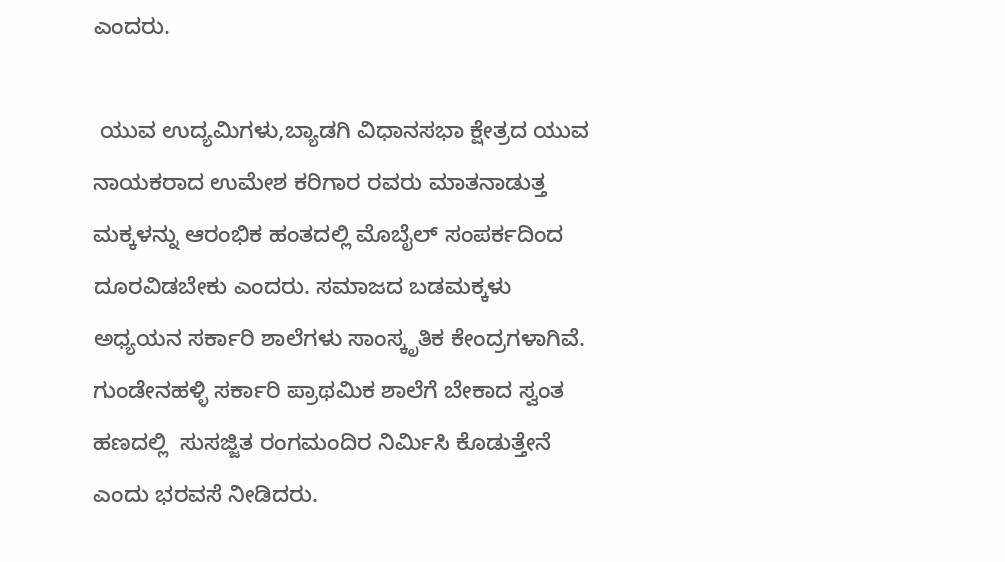ಎಂದರು.

 ಯುವ ಉದ್ಯಮಿಗಳು,ಬ್ಯಾಡಗಿ ವಿಧಾನಸಭಾ ಕ್ಷೇತ್ರದ ಯುವ ನಾಯಕರಾದ ಉಮೇಶ ಕರಿಗಾರ ರವರು ಮಾತನಾಡುತ್ತ ಮಕ್ಕಳನ್ನು ಆರಂಭಿಕ ಹಂತದಲ್ಲಿ ಮೊಬೈಲ್ ಸಂಪರ್ಕದಿಂದ ದೂರವಿಡಬೇಕು ಎಂದರು. ಸಮಾಜದ ಬಡಮಕ್ಕಳು ಅಧ್ಯಯನ ಸರ್ಕಾರಿ ಶಾಲೆಗಳು ಸಾಂಸ್ಕೃತಿಕ ಕೇಂದ್ರಗಳಾಗಿವೆ. ಗುಂಡೇನಹಳ್ಳಿ ಸರ್ಕಾರಿ ಪ್ರಾಥಮಿಕ ಶಾಲೆಗೆ ಬೇಕಾದ ಸ್ವಂತ ಹಣದಲ್ಲಿ  ಸುಸಜ್ಜಿತ ರಂಗಮಂದಿರ ನಿರ್ಮಿಸಿ ಕೊಡುತ್ತೇನೆ ಎಂದು ಭರವಸೆ ನೀಡಿದರು.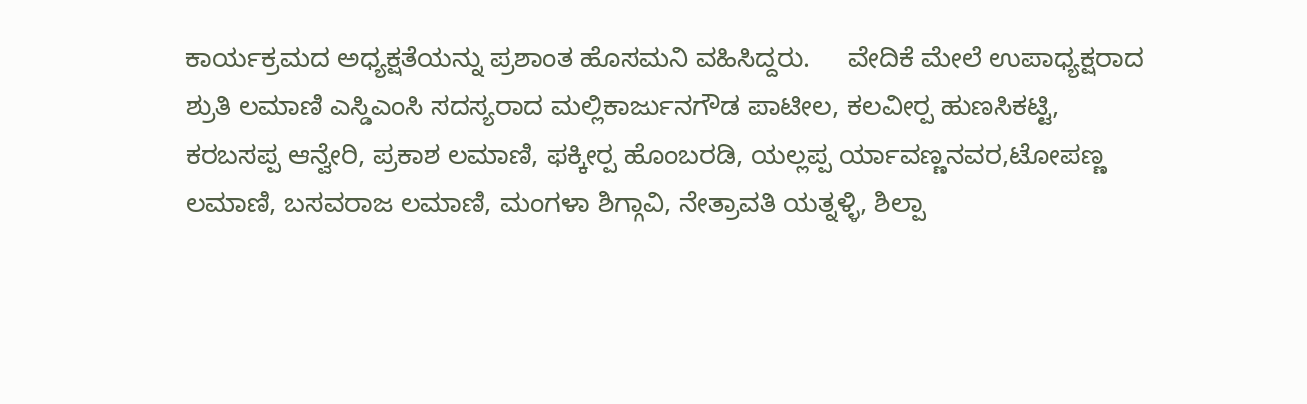ಕಾರ್ಯಕ್ರಮದ ಅಧ್ಯಕ್ಷತೆಯನ್ನು ಪ್ರಶಾಂತ ಹೊಸಮನಿ ವಹಿಸಿದ್ದರು.     ವೇದಿಕೆ ಮೇಲೆ ಉಪಾಧ್ಯಕ್ಷರಾದ ಶ್ರುತಿ ಲಮಾಣಿ ಎಸ್ಡಿಎಂಸಿ ಸದಸ್ಯರಾದ ಮಲ್ಲಿಕಾರ್ಜುನಗೌಡ ಪಾಟೀಲ, ಕಲವೀರ‍್ಪ ಹುಣಸಿಕಟ್ಟಿ, ಕರಬಸಪ್ಪ ಆನ್ವೇರಿ, ಪ್ರಕಾಶ ಲಮಾಣಿ, ಫಕ್ಕೀರ‍್ಪ ಹೊಂಬರಡಿ, ಯಲ್ಲಪ್ಪ ರ್ಯಾವಣ್ಣನವರ,ಟೋಪಣ್ಣ ಲಮಾಣಿ, ಬಸವರಾಜ ಲಮಾಣಿ, ಮಂಗಳಾ ಶಿಗ್ಗಾವಿ, ನೇತ್ರಾವತಿ ಯತ್ನಳ್ಳಿ, ಶಿಲ್ಪಾ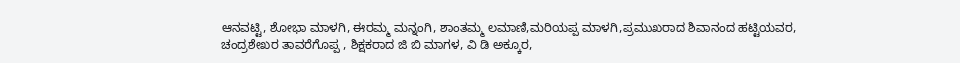ಆನವಟ್ಟಿ, ಶೋಭಾ ಮಾಳಗಿ, ಈರಮ್ಮ ಮನ್ನಂಗಿ, ಶಾಂತಮ್ಮ ಲಮಾಣಿ,ಮರಿಯಪ್ಪ ಮಾಳಗಿ,ಪ್ರಮುಖರಾದ ಶಿವಾನಂದ ಹಟ್ಟಿಯವರ, ಚಂದ್ರಶೇಖರ ತಾವರೆಗೊಪ್ಪ , ಶಿಕ್ಷಕರಾದ ಜಿ ಬಿ ಮಾಗಳ, ವಿ ಡಿ ಅಕ್ಕೂರ,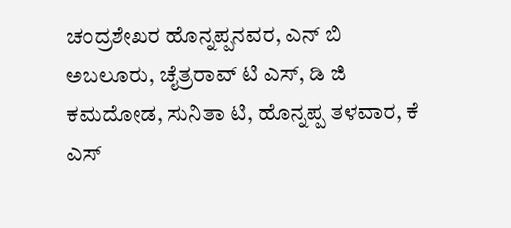ಚಂದ್ರಶೇಖರ ಹೊನ್ನಪ್ಪನವರ, ಎನ್ ಬಿ ಅಬಲೂರು, ಚೈತ್ರರಾವ್ ಟಿ ಎಸ್, ಡಿ ಜಿ ಕಮದೋಡ, ಸುನಿತಾ ಟಿ, ಹೊನ್ನಪ್ಪ ತಳವಾರ, ಕೆ ಎಸ್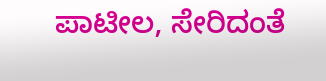ಪಾಟೀಲ, ಸೇರಿದಂತೆ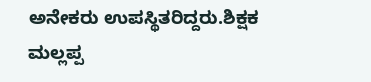ಅನೇಕರು ಉಪಸ್ಥಿತರಿದ್ದರು.ಶಿಕ್ಷಕ ಮಲ್ಲಪ್ಪ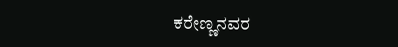ಕರೇಣ್ಣನವರ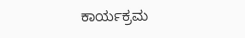ಕಾರ್ಯಕ್ರಮ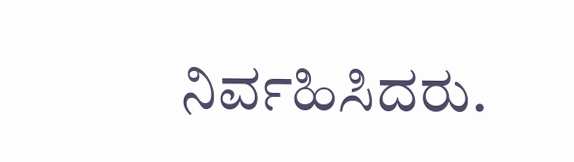ನಿರ್ವಹಿಸಿದರು.